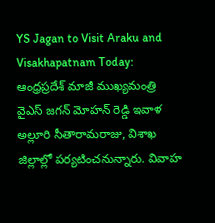YS Jagan to Visit Araku and Visakhapatnam Today: ఆంధ్రప్రదేశ్ మాజీ ముఖ్యమంత్రి వైఎస్ జగన్ మోహన్ రెడ్డి ఇవాళ అల్లూరి సీతారామరాజు, విశాఖ జిల్లాల్లో పర్యటించనున్నారు. వివాహ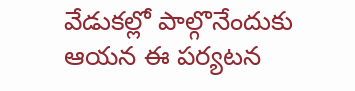వేడుకల్లో పాల్గొనేందుకు ఆయన ఈ పర్యటన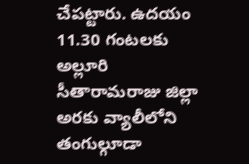చేపట్టారు. ఉదయం 11.30 గంటలకు అల్లూరి సీతారామరాజు జిల్లా అరకు వ్యాలీలోని తంగుల్గూడా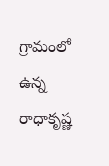గ్రామంలో ఉన్న రాధాకృష్ణ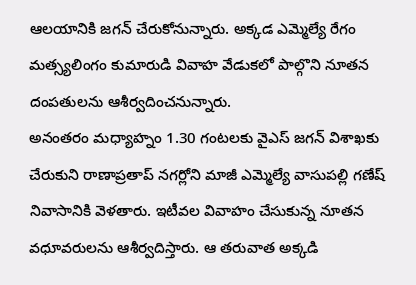ఆలయానికి జగన్ చేరుకోనున్నారు. అక్కడ ఎమ్మెల్యే రేగం మత్స్యలింగం కుమారుడి వివాహ వేడుకలో పాల్గొని నూతన దంపతులను ఆశీర్వదించనున్నారు.
అనంతరం మధ్యాహ్నం 1.30 గంటలకు వైఎస్ జగన్ విశాఖకు చేరుకుని రాణాప్రతాప్ నగర్లోని మాజీ ఎమ్మెల్యే వాసుపల్లి గణేష్ నివాసానికి వెళతారు. ఇటీవల వివాహం చేసుకున్న నూతన వధూవరులను ఆశీర్వదిస్తారు. ఆ తరువాత అక్కడి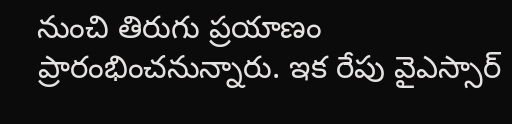నుంచి తిరుగు ప్రయాణం ప్రారంభించనున్నారు. ఇక రేపు వైఎస్సార్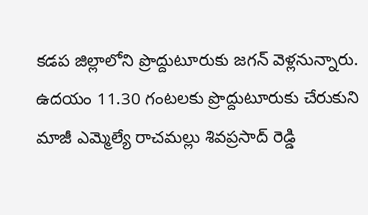కడప జిల్లాలోని ప్రొద్దుటూరుకు జగన్ వెళ్లనున్నారు. ఉదయం 11.30 గంటలకు ప్రొద్దుటూరుకు చేరుకుని మాజీ ఎమ్మెల్యే రాచమల్లు శివప్రసాద్ రెడ్డి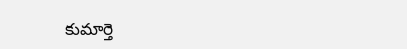కుమార్తె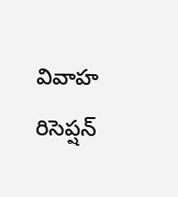వివాహ రిసెప్షన్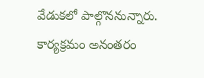వేడుకలో పాల్గొననున్నారు. కార్యక్రమం అనంతరం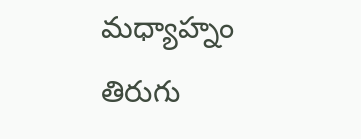మధ్యాహ్నం తిరుగు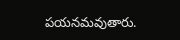పయనమవుతారు.